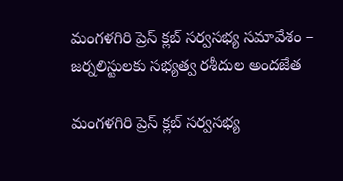మంగళగిరి ప్రెస్ క్లబ్ సర్వసభ్య సమావేశం – జర్నలిస్టులకు సభ్యత్వ రశీదుల అందజేత

మంగళగిరి ప్రెస్ క్లబ్ సర్వసభ్య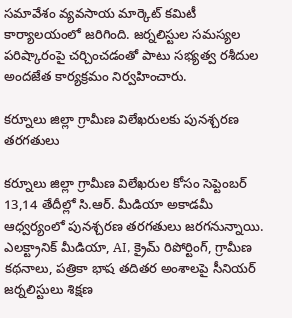సమావేశం వ్యవసాయ మార్కెట్ కమిటీ కార్యాలయంలో జరిగింది. జర్నలిస్టుల సమస్యల పరిష్కారంపై చర్చించడంతో పాటు సభ్యత్వ రశీదుల అందజేత కార్యక్రమం నిర్వహించారు.

కర్నూలు జిల్లా గ్రామీణ విలేఖరులకు పునశ్చరణ తరగతులు

కర్నూలు జిల్లా గ్రామీణ విలేఖరుల కోసం సెప్టెంబర్ 13,14 తేదీల్లో సి.ఆర్. మీడియా అకాడమీ ఆధ్వర్యంలో పునశ్చరణ తరగతులు జరగనున్నాయి. ఎలక్ట్రానిక్ మీడియా, AI, క్రైమ్ రిపోర్టింగ్, గ్రామీణ కథనాలు, పత్రికా భాష తదితర అంశాలపై సీనియర్ జర్నలిస్టులు శిక్షణ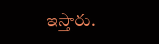ఇస్తారు.